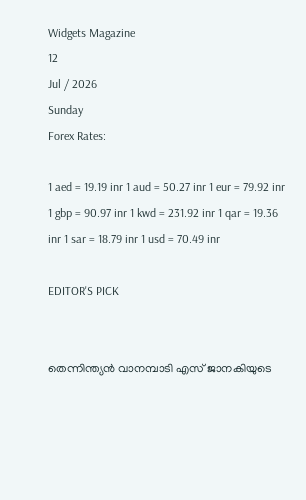Widgets Magazine
12
Jul / 2026
Sunday
Forex Rates:

1 aed = 19.19 inr 1 aud = 50.27 inr 1 eur = 79.92 inr 1 gbp = 90.97 inr 1 kwd = 231.92 inr 1 qar = 19.36 inr 1 sar = 18.79 inr 1 usd = 70.49 inr

EDITOR'S PICK


തെന്നിന്ത്യൻ വാനമ്പാടി എസ് ജാനകിയുടെ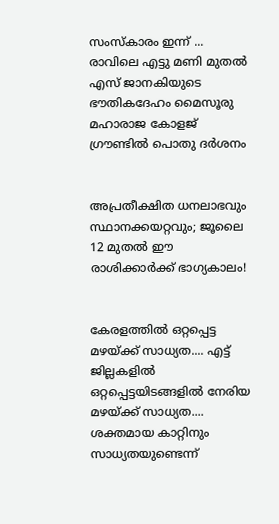സംസ്‌കാരം ഇന്ന് ... രാവിലെ എട്ടു മണി മുതൽ എസ് ജാനകിയുടെ ഭൗതികദേഹം മൈസൂരു മഹാരാജ കോളജ് ഗ്രൗണ്ടിൽ പൊതു ദർശനം


അപ്രതീക്ഷിത ധനലാഭവും സ്ഥാനക്കയറ്റവും; ജൂലൈ 12 മുതൽ ഈ രാശിക്കാർക്ക് ഭാഗ്യകാലം!


കേരളത്തിൽ ഒറ്റപ്പെട്ട മഴയ്ക്ക് സാധ്യത.... എട്ട് ജില്ലകളിൽ ഒറ്റപ്പെട്ടയിടങ്ങളിൽ നേരിയ മഴയ്ക്ക് സാധ്യത.... ശക്തമായ കാറ്റിനും സാധ്യതയുണ്ടെന്ന്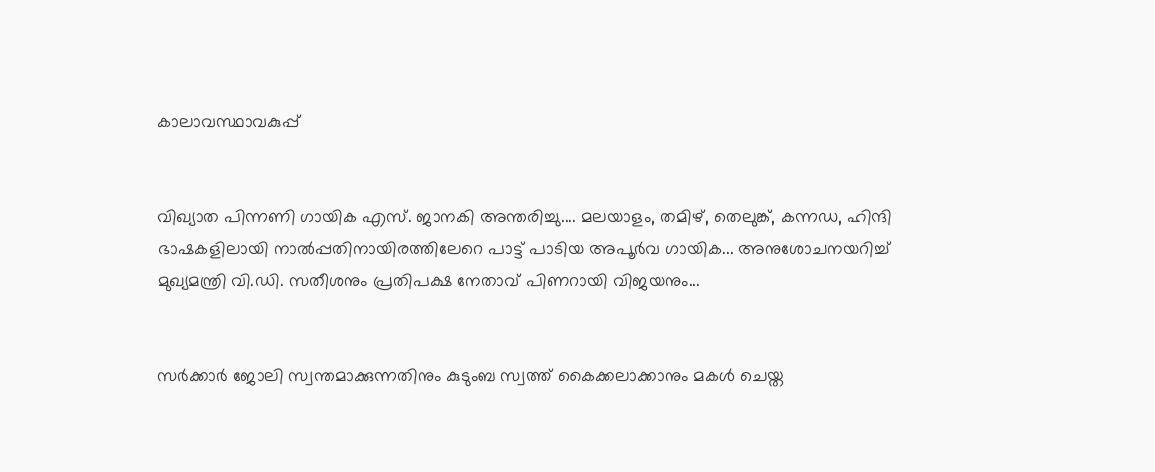കാലാവസ്ഥാവകുപ്പ്


വിഖ്യാത പിന്നണി ഗായിക എസ്. ജാനകി അന്തരിച്ചു.... മലയാളം, തമിഴ്, തെലുങ്ക്, കന്നഡ, ഹിന്ദി ഭാഷകളിലായി നാല്‍പ്പതിനായിരത്തിലേറെ പാ‌ട്ട് പാടിയ അപൂർവ ഗായിക... അനുശോചനയറിച്ച് മുഖ്യമന്ത്രി വി.ഡി. സതീശനും പ്രതിപക്ഷ നേതാവ് പിണറായി വിജയനും...


സര്‍ക്കാര്‍ ജോലി സ്വന്തമാക്കുന്നതിനും കുടുംബ സ്വത്ത് കൈക്കലാക്കാനും മകൾ ചെയ്ത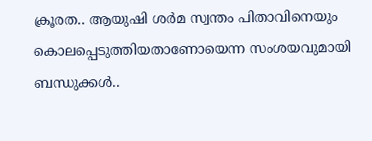ക്രൂരത.. ആയുഷി ശര്‍മ സ്വന്തം പിതാവിനെയും കൊലപ്പെടുത്തിയതാണോയെന്ന സംശയവുമായി ബന്ധുക്കള്‍..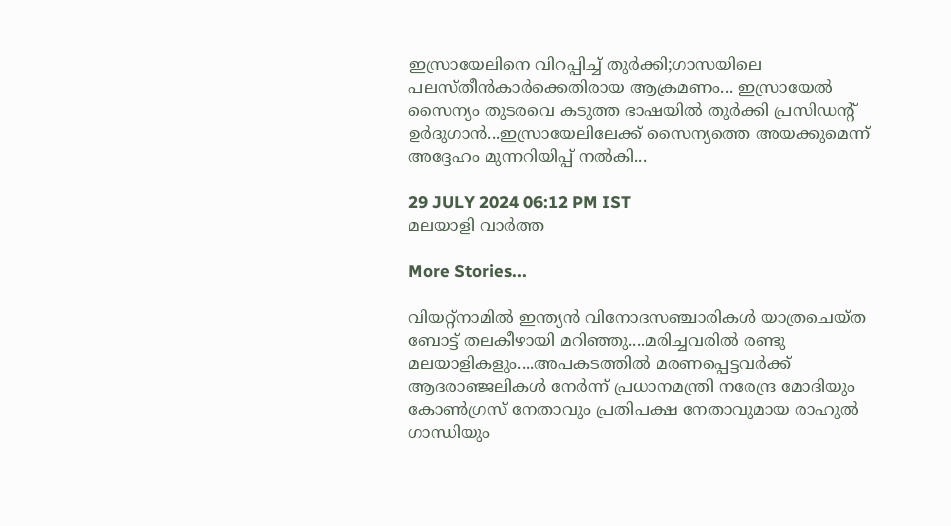ഇസ്രായേലിനെ വിറപ്പിച്ച് തുര്‍ക്കി;ഗാസയിലെ പലസ്തീന്‍കാര്‍ക്കെതിരായ ആക്രമണം... ഇസ്രായേല്‍ സൈന്യം തുടരവെ കടുത്ത ഭാഷയില്‍ തുര്‍ക്കി പ്രസിഡന്റ് ഉര്‍ദുഗാന്‍...ഇസ്രായേലിലേക്ക് സൈന്യത്തെ അയക്കുമെന്ന് അദ്ദേഹം മുന്നറിയിപ്പ് നൽകി...

29 JULY 2024 06:12 PM IST
മലയാളി വാര്‍ത്ത

More Stories...

വിയറ്റ്‌നാമിൽ ഇന്ത്യൻ വിനോദസഞ്ചാരികൾ യാത്രചെയ്ത ബോട്ട് തലകീഴായി മറിഞ്ഞു....മരിച്ചവരിൽ രണ്ടു മലയാളികളും....അപകടത്തിൽ മരണപ്പെട്ടവർക്ക് ആദരാഞ്ജലികൾ നേർന്ന് പ്രധാനമന്ത്രി നരേന്ദ്ര മോദിയും കോൺഗ്രസ് നേതാവും പ്രതിപക്ഷ നേതാവുമായ രാഹുൽ ഗാന്ധിയും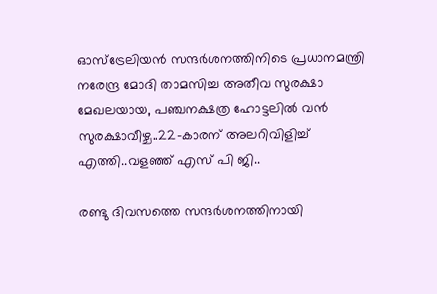ഓസ്ട്രേലിയന്‍ സന്ദര്‍ശനത്തിനിടെ പ്രധാനമന്ത്രി നരേന്ദ്ര മോദി താമസിച്ച അതീവ സുരക്ഷാ മേഖലയായ, പഞ്ചനക്ഷത്ര ഹോട്ടലില്‍ വന്‍ സുരക്ഷാവീഴ്ച..22-കാരന് അലറിവിളിച്ച് എത്തി..വളഞ്ഞ് എസ് പി ജി..

രണ്ടു ദിവസത്തെ സന്ദർശനത്തിനായി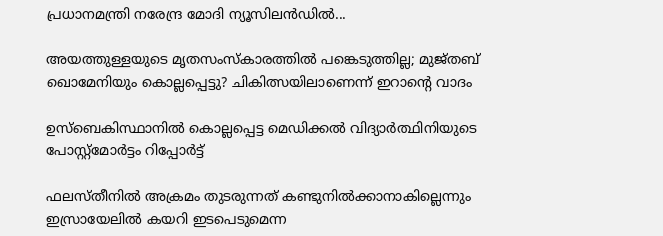പ്രധാനമന്ത്രി നരേന്ദ്ര മോദി ന്യൂസിലൻഡിൽ...

അയത്തുള്ളയുടെ മൃതസംസ്‌കാരത്തില്‍ പങ്കെടുത്തില്ല; മുജ്തബ് ഖൊമേനിയും കൊല്ലപ്പെട്ടു? ചികിത്സയിലാണെന്ന് ഇറാന്റെ വാദം

ഉസ്‌ബെകിസ്ഥാനില്‍ കൊല്ലപ്പെട്ട മെഡിക്കല്‍ വിദ്യാര്‍ത്ഥിനിയുടെ പോസ്റ്റ്‌മോര്‍ട്ടം റിപ്പോര്‍ട്ട്

ഫലസ്തീനിൽ അക്രമം തുടരുന്നത് കണ്ടുനിൽക്കാനാകില്ലെന്നും ഇസ്രായേലിൽ കയറി ഇടപെടുമെന്ന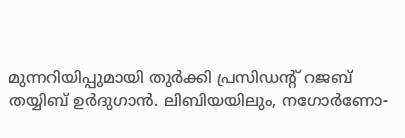മുന്നറിയിപ്പുമായി തുർക്കി പ്രസിഡന്റ് റജബ് തയ്യിബ് ഉർദുഗാൻ. ലിബിയയിലും, നഗോർണോ-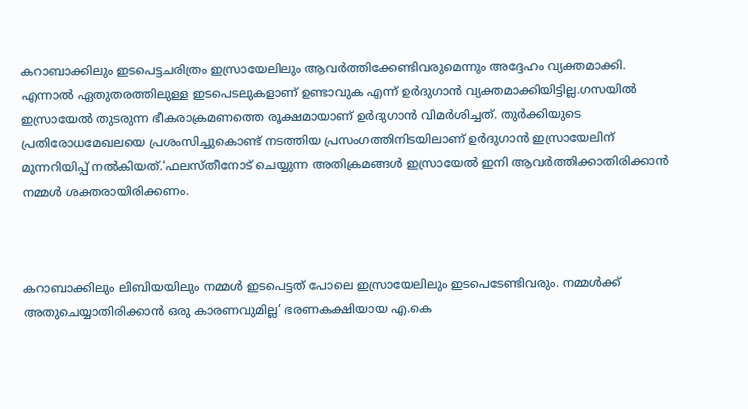കറാബാക്കിലും ഇടപെട്ടചരിത്രം ഇസ്രായേലിലും ആവർത്തിക്കേണ്ടിവരുമെന്നും അദ്ദേഹം വ്യക്തമാക്കി. എന്നാൽ ഏതുതരത്തിലുള്ള ഇടപെടലുകളാണ് ഉണ്ടാവുക എന്ന് ഉർദുഗാൻ വ്യക്തമാക്കിയിട്ടില്ല.ഗസയിൽ ഇസ്രായേൽ തുടരുന്ന ഭീകരാക്രമണത്തെ രൂക്ഷമായാണ് ഉർദുഗാൻ വിമർശിച്ചത്. തുർക്കിയുടെ പ്രതിരോധമേഖലയെ പ്രശംസിച്ചുകൊണ്ട് നടത്തിയ പ്രസംഗത്തിനിടയിലാണ് ഉർദുഗാൻ ഇസ്രായേലിന് മുന്നറിയിപ്പ് നൽകിയത്.‘ഫലസ്തീനോട് ചെയ്യുന്ന അതിക്രമങ്ങൾ ഇസ്രായേൽ ഇനി ആവർത്തിക്കാതിരിക്കാൻ നമ്മൾ ശക്തരായിരിക്കണം.



കറാബാക്കിലും ലിബിയയിലും നമ്മൾ ഇടപെട്ടത് പോലെ ഇസ്രായേലിലും ഇടപെടേണ്ടിവരും. നമ്മൾക്ക് അതുചെയ്യാതിരിക്കാൻ ഒരു കാരണവുമില്ല’ ഭരണകക്ഷിയായ എ.കെ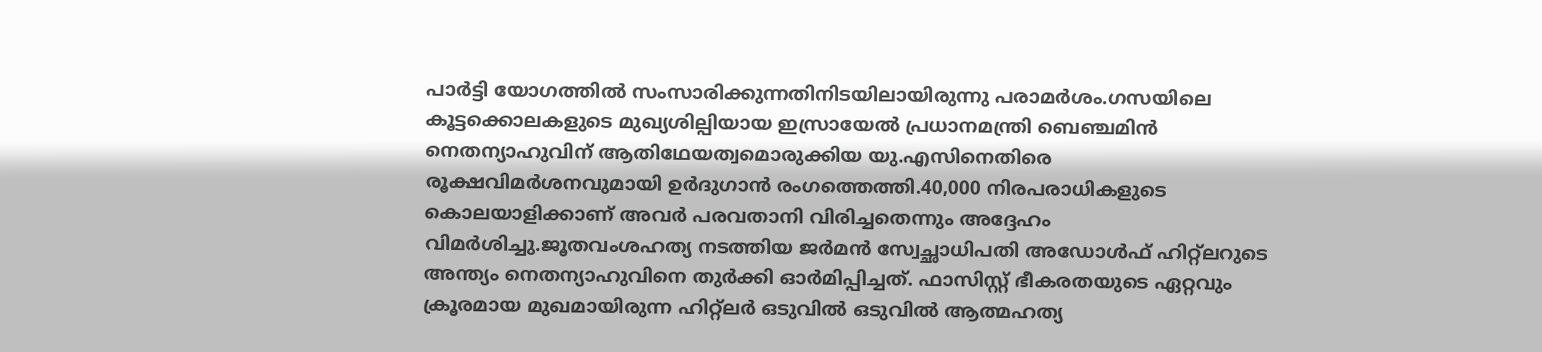പാർട്ടി യോഗത്തിൽ സംസാരിക്കുന്നതിനിടയിലായിരുന്നു പരാമർശം.ഗസയിലെ കൂട്ടക്കൊലകളുടെ മുഖ്യശില്പിയായ ഇസ്രായേൽ പ്രധാനമന്ത്രി ബെഞ്ചമിൻ നെതന്യാഹുവിന് ആതിഥേയത്വമൊരുക്കിയ യു.എസിനെതിരെ രൂക്ഷവിമർശനവുമായി ഉർദുഗാൻ രംഗത്തെത്തി.40,000 നിരപരാധികളുടെ കൊലയാളിക്കാണ് അവർ പരവതാനി വിരിച്ചതെന്നും അദ്ദേഹം വിമർശിച്ചു.ജൂതവംശഹത്യ നടത്തിയ ജർമൻ സ്വേച്ഛാധിപതി അഡോൾഫ് ഹിറ്റ്ലറുടെ അന്ത്യം നെതന്യാഹുവിനെ തുർക്കി ഓർമിപ്പിച്ചത്. ഫാസിസ്റ്റ് ഭീകരതയുടെ ഏറ്റവും ക്രൂരമായ മുഖമായിരുന്ന ഹിറ്റ്ലർ ഒടുവിൽ ഒടുവിൽ ആത്മഹത്യ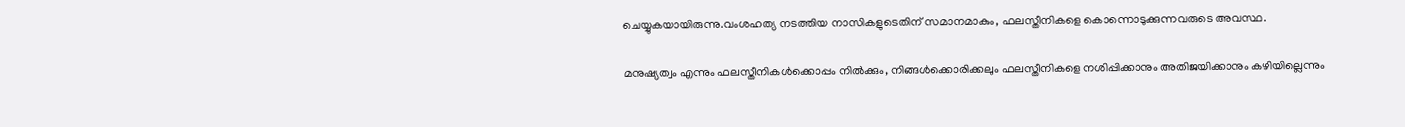ചെയ്യുകയായിരുന്നു.വംശഹത്യ നടത്തിയ നാസികളുടെതിന് സമാനമാകും, ഫലസ്തീനികളെ കൊന്നൊടുക്കുന്നവരുടെ അവസ്ഥ.

മനുഷ്യത്വം എന്നും ഫലസ്തീനികൾക്കൊപ്പം നിൽക്കും, നിങ്ങൾക്കൊരിക്കലും ഫലസ്തീനികളെ നശിപ്പിക്കാനും അതിജയിക്കാനും കഴിയില്ലെന്നും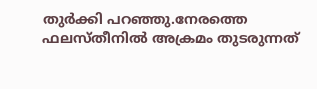തുർക്കി പറഞ്ഞു.നേരത്തെ ഫലസ്തീനിൽ അക്രമം തുടരുന്നത്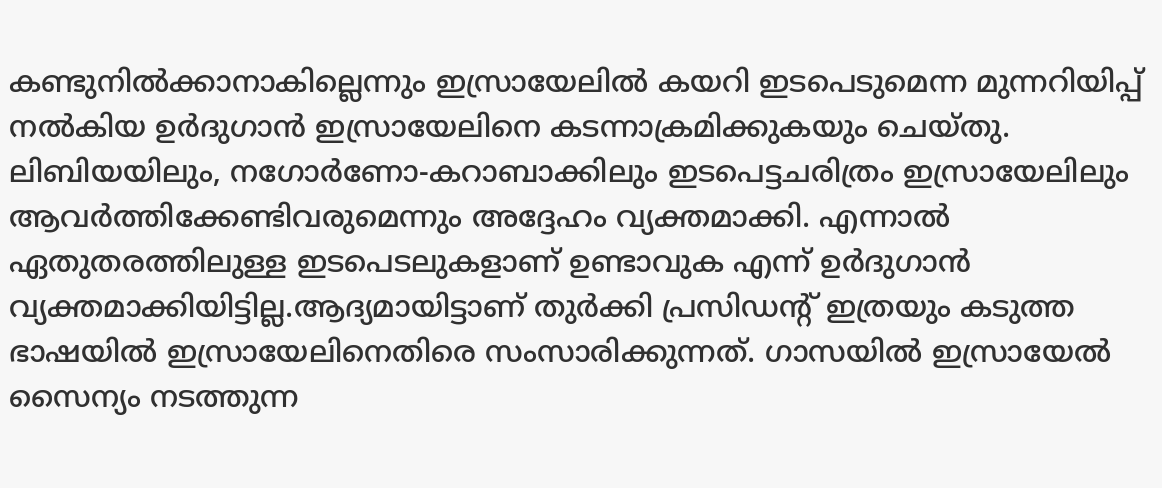കണ്ടുനിൽക്കാനാകില്ലെന്നും ഇസ്രായേലിൽ കയറി ഇടപെടുമെന്ന മുന്നറിയിപ്പ് നൽകിയ ഉർദുഗാൻ ഇസ്രായേലിനെ കടന്നാക്രമിക്കുകയും ചെയ്തു. ലിബിയയിലും, നഗോർണോ-കറാബാക്കിലും ഇടപെട്ടചരിത്രം ഇസ്രായേലിലും ആവർത്തിക്കേണ്ടിവരുമെന്നും അദ്ദേഹം വ്യക്തമാക്കി. എന്നാൽ ഏതുതരത്തിലുള്ള ഇടപെടലുകളാണ് ഉണ്ടാവുക എന്ന് ഉർദുഗാൻ വ്യക്തമാക്കിയിട്ടില്ല.ആദ്യമായിട്ടാണ് തുര്‍ക്കി പ്രസിഡന്റ് ഇത്രയും കടുത്ത ഭാഷയില്‍ ഇസ്രായേലിനെതിരെ സംസാരിക്കുന്നത്. ഗാസയില്‍ ഇസ്രായേല്‍ സൈന്യം നടത്തുന്ന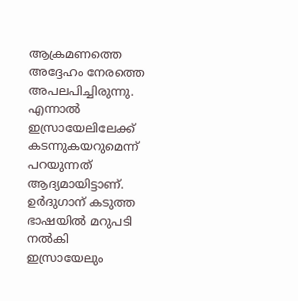ആക്രമണത്തെ അദ്ദേഹം നേരത്തെ അപലപിച്ചിരുന്നു. എന്നാല്‍ ഇസ്രായേലിലേക്ക് കടന്നുകയറുമെന്ന് പറയുന്നത് ആദ്യമായിട്ടാണ്. ഉര്‍ദുഗാന് കടുത്ത ഭാഷയില്‍ മറുപടി നല്‍കി ഇസ്രായേലും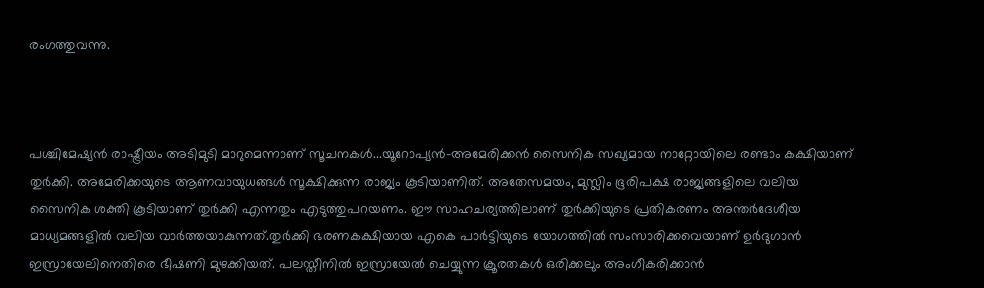രംഗത്തുവന്നു.



പശ്ചിമേഷ്യന്‍ രാഷ്ട്രീയം അടിമുടി മാറുമെന്നാണ് സൂചനകള്‍...യൂറോപ്യന്‍-അമേരിക്കന്‍ സൈനിക സഖ്യമായ നാറ്റോയിലെ രണ്ടാം കക്ഷിയാണ് തുര്‍ക്കി. അമേരിക്കയുടെ ആണവായുധങ്ങള്‍ സൂക്ഷിക്കുന്ന രാജ്യം കൂടിയാണിത്. അതേസമയം, മുസ്ലിം ഭൂരിപക്ഷ രാജ്യങ്ങളിലെ വലിയ സൈനിക ശക്തി കൂടിയാണ് തുര്‍ക്കി എന്നതും എടുത്തുപറയണം. ഈ സാഹചര്യത്തിലാണ് തുര്‍ക്കിയുടെ പ്രതികരണം അന്തര്‍ദേശീയ മാധ്യമങ്ങളില്‍ വലിയ വാര്‍ത്തയാകുന്നത്.തുര്‍ക്കി ഭരണകക്ഷിയായ എകെ പാര്‍ട്ടിയുടെ യോഗത്തില്‍ സംസാരിക്കവെയാണ് ഉര്‍ദുഗാന്‍ ഇസ്രായേലിനെതിരെ ഭീഷണി മുഴക്കിയത്. പലസ്തീനില്‍ ഇസ്രായേല്‍ ചെയ്യുന്ന ക്രൂരതകള്‍ ഒരിക്കലും അംഗീകരിക്കാന്‍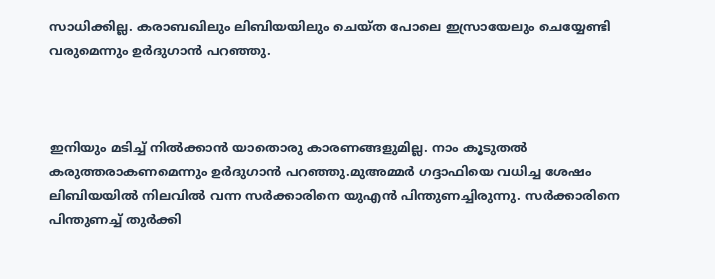സാധിക്കില്ല. കരാബഖിലും ലിബിയയിലും ചെയ്ത പോലെ ഇസ്രായേലും ചെയ്യേണ്ടി വരുമെന്നും ഉര്‍ദുഗാന്‍ പറഞ്ഞു.



ഇനിയും മടിച്ച് നില്‍ക്കാന്‍ യാതൊരു കാരണങ്ങളുമില്ല. നാം കൂടുതല്‍ കരുത്തരാകണമെന്നും ഉര്‍ദുഗാന്‍ പറഞ്ഞു.മുഅമ്മര്‍ ഗദ്ദാഫിയെ വധിച്ച ശേഷം ലിബിയയില്‍ നിലവില്‍ വന്ന സര്‍ക്കാരിനെ യുഎന്‍ പിന്തുണച്ചിരുന്നു. സര്‍ക്കാരിനെ പിന്തുണച്ച് തുര്‍ക്കി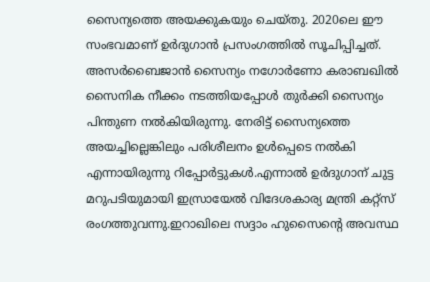സൈന്യത്തെ അയക്കുകയും ചെയ്തു. 2020ലെ ഈ സംഭവമാണ് ഉര്‍ദുഗാന്‍ പ്രസംഗത്തില്‍ സൂചിപ്പിച്ചത്. അസര്‍ബൈജാന്‍ സൈന്യം നഗോര്‍ണോ കരാബഖില്‍ സൈനിക നീക്കം നടത്തിയപ്പോള്‍ തുര്‍ക്കി സൈന്യം പിന്തുണ നല്‍കിയിരുന്നു. നേരിട്ട് സൈന്യത്തെ അയച്ചില്ലെങ്കിലും പരിശീലനം ഉള്‍പ്പെടെ നല്‍കി എന്നായിരുന്നു റിപ്പോര്‍ട്ടുകള്‍.എന്നാല്‍ ഉര്‍ദുഗാന് ചുട്ട മറുപടിയുമായി ഇസ്രായേല്‍ വിദേശകാര്യ മന്ത്രി കറ്റ്‌സ് രംഗത്തുവന്നു.ഇറാഖിലെ സദ്ദാം ഹുസൈന്റെ അവസ്ഥ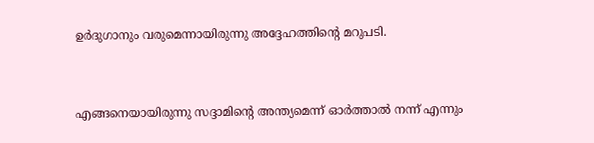ഉര്‍ദുഗാനും വരുമെന്നായിരുന്നു അദ്ദേഹത്തിന്റെ മറുപടി.



എങ്ങനെയായിരുന്നു സദ്ദാമിന്റെ അന്ത്യമെന്ന് ഓര്‍ത്താല്‍ നന്ന് എന്നും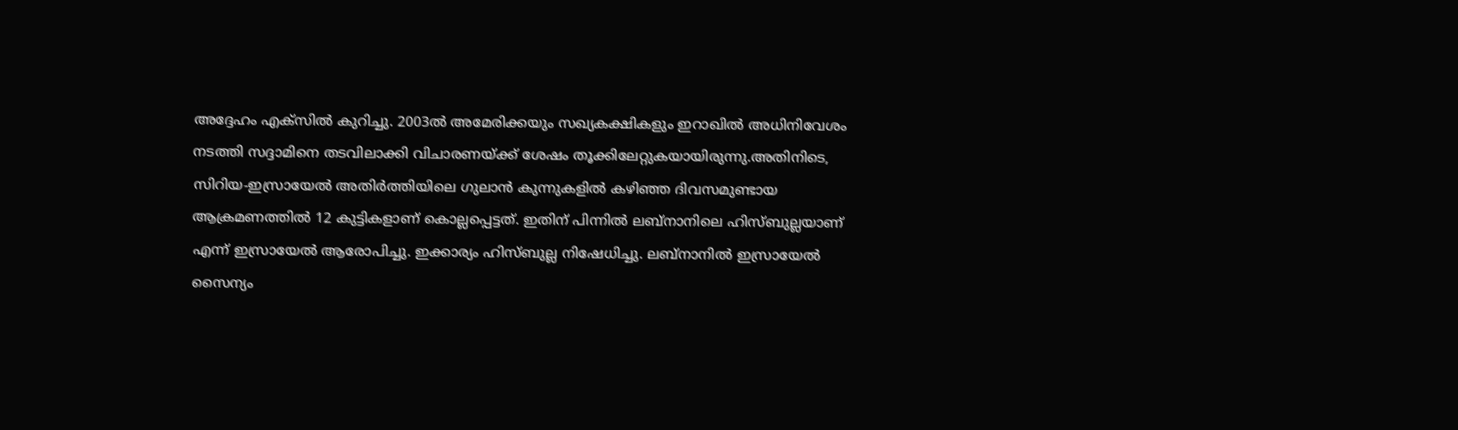അദ്ദേഹം എക്‌സില്‍ കുറിച്ചു. 2003ല്‍ അമേരിക്കയും സഖ്യകക്ഷികളും ഇറാഖില്‍ അധിനിവേശം നടത്തി സദ്ദാമിനെ തടവിലാക്കി വിചാരണയ്ക്ക് ശേഷം തൂക്കിലേറ്റുകയായിരുന്നു.അതിനിടെ, സിറിയ-ഇസ്രായേല്‍ അതിര്‍ത്തിയിലെ ഗുലാന്‍ കുന്നുകളില്‍ കഴിഞ്ഞ ദിവസമുണ്ടായ ആക്രമണത്തില്‍ 12 കുട്ടികളാണ് കൊല്ലപ്പെട്ടത്. ഇതിന് പിന്നില്‍ ലബ്‌നാനിലെ ഹിസ്ബുല്ലയാണ് എന്ന് ഇസ്രായേല്‍ ആരോപിച്ചു. ഇക്കാര്യം ഹിസ്ബുല്ല നിഷേധിച്ചു. ലബ്‌നാനില്‍ ഇസ്രായേല്‍ സൈന്യം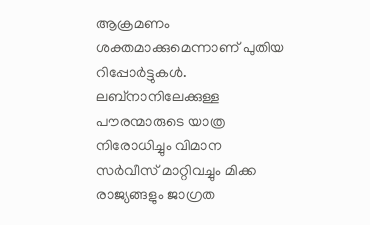ആക്രമണം ശക്തമാക്കുമെന്നാണ് പുതിയ റിപ്പോര്‍ട്ടുകള്‍. ലബ്‌നാനിലേക്കുള്ള പൗരന്മാരുടെ യാത്ര നിരോധിച്ചും വിമാന സര്‍വീസ് മാറ്റിവച്ചും മിക്ക രാജ്യങ്ങളും ജാഗ്രത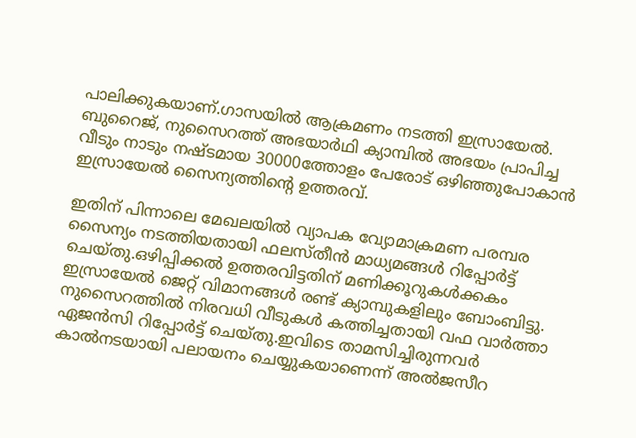പാലിക്കുകയാണ്.ഗാസയില്‍ ആക്രമണം നടത്തി ഇസ്രായേല്‍. ബുറൈജ്, നുസൈറത്ത് അഭയാര്‍ഥി ക്യാമ്പില്‍ അഭയം പ്രാപിച്ച വീടും നാടും നഷ്ടമായ 30000ത്തോളം പേരോട് ഒഴിഞ്ഞുപോകാന്‍ ഇസ്രായേല്‍ സൈന്യത്തിന്റെ ഉത്തരവ്.

ഇതിന് പിന്നാലെ മേഖലയില്‍ വ്യാപക വ്യോമാക്രമണ പരമ്പര സൈന്യം നടത്തിയതായി ഫലസ്തീന്‍ മാധ്യമങ്ങള്‍ റിപ്പോര്‍ട്ട് ചെയ്തു.ഒഴിപ്പിക്കല്‍ ഉത്തരവിട്ടതിന് മണിക്കൂറുകള്‍ക്കകം ഇസ്രായേല്‍ ജെറ്റ് വിമാനങ്ങള്‍ രണ്ട് ക്യാമ്പുകളിലും ബോംബിട്ടു. നുസൈറത്തില്‍ നിരവധി വീടുകള്‍ കത്തിച്ചതായി വഫ വാര്‍ത്താ ഏജന്‍സി റിപ്പോര്‍ട്ട് ചെയ്തു.ഇവിടെ താമസിച്ചിരുന്നവര്‍ കാല്‍നടയായി പലായനം ചെയ്യുകയാണെന്ന് അല്‍ജസീറ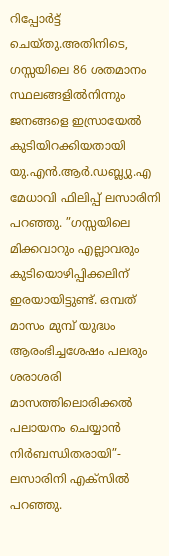റിപ്പോര്‍ട്ട് ചെയ്തു.അതിനിടെ, ഗസ്സയിലെ 86 ശതമാനം സ്ഥലങ്ങളില്‍നിന്നും ജനങ്ങളെ ഇസ്രായേല്‍ കുടിയിറക്കിയതായി യു.എന്‍.ആര്‍.ഡബ്ല്യു.എ മേധാവി ഫിലിപ്പ് ലസാരിനി പറഞ്ഞു. ”ഗസ്സയിലെ മിക്കവാറും എല്ലാവരും കുടിയൊഴിപ്പിക്കലിന് ഇരയായിട്ടുണ്ട്. ഒമ്പത് മാസം മുമ്പ് യുദ്ധം ആരംഭിച്ചശേഷം പലരും ശരാശരി മാസത്തിലൊരിക്കല്‍ പലായനം ചെയ്യാന്‍ നിര്‍ബന്ധിതരായി”- ലസാരിനി എക്സില്‍ പറഞ്ഞു.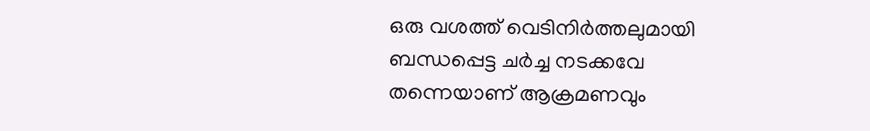ഒരു വശത്ത് വെടിനിര്‍ത്തലുമായി ബന്ധപ്പെട്ട ചര്‍ച്ച നടക്കവേ തന്നെയാണ് ആക്രമണവും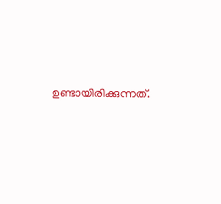ഉണ്ടായിരിക്കുന്നത്.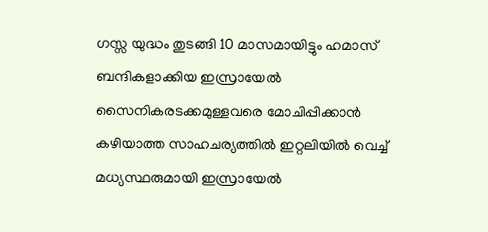ഗസ്സ യുദ്ധം തുടങ്ങി 10 മാസമായിട്ടും ഹമാസ് ബന്ദികളാക്കിയ ഇസ്രായേല്‍ സൈനികരടക്കമുള്ളവരെ മോചിപ്പിക്കാന്‍ കഴിയാത്ത സാഹചര്യത്തില്‍ ഇറ്റലിയില്‍ വെച്ച് മധ്യസ്ഥരുമായി ഇസ്രായേല്‍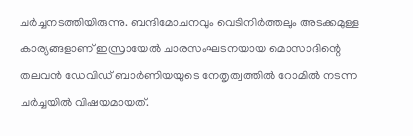ചര്‍ച്ചനടത്തിയിരുന്നു. ബന്ദിമോചനവും വെടിനിര്‍ത്തലും അടക്കമുള്ള കാര്യങ്ങളാണ് ഇസ്രായേല്‍ ചാരസംഘടനയായ മൊസാദിന്റെ തലവന്‍ ഡേവിഡ് ബാര്‍ണിയയുടെ നേതൃത്വത്തില്‍ റോമില്‍ നടന്ന ചര്‍ച്ചയില്‍ വിഷയമായത്.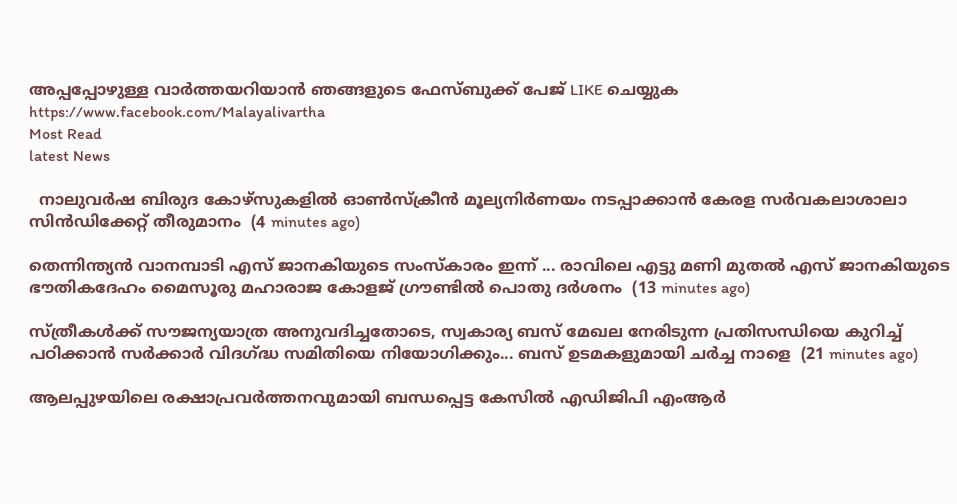അപ്പപ്പോഴുള്ള വാര്‍ത്തയറിയാന്‍ ഞങ്ങളുടെ ഫേസ്‌ബുക്ക്‌ പേജ് LIKE ചെയ്യുക
https://www.facebook.com/Malayalivartha
Most Read
latest News

  നാലുവർഷ ബിരുദ കോഴ്സുകളിൽ ഓൺസ്ക്രീൻ മൂല്യനിർണയം നടപ്പാക്കാൻ കേരള സർവകലാശാലാ സിൻഡിക്കേറ്റ് തീരുമാനം  (4 minutes ago)

തെന്നിന്ത്യൻ വാനമ്പാടി എസ് ജാനകിയുടെ സംസ്‌കാരം ഇന്ന് ... രാവിലെ എട്ടു മണി മുതൽ എസ് ജാനകിയുടെ ഭൗതികദേഹം മൈസൂരു മഹാരാജ കോളജ് ഗ്രൗണ്ടിൽ പൊതു ദർശനം  (13 minutes ago)

സ്ത്രീകൾക്ക് സൗജന്യയാത്ര അനുവദിച്ചതോടെ, സ്വകാര്യ ബസ് മേഖല നേരിടുന്ന പ്രതിസന്ധിയെ കുറിച്ച് പഠിക്കാൻ സർക്കാർ വിദഗ്ദ്ധ സമിതിയെ നിയോഗിക്കും... ബസ് ഉടമകളുമായി ചർച്ച നാളെ  (21 minutes ago)

ആലപ്പുഴയിലെ രക്ഷാപ്രവർത്തനവുമായി ബന്ധപ്പെട്ട കേസിൽ എഡിജിപി എംആർ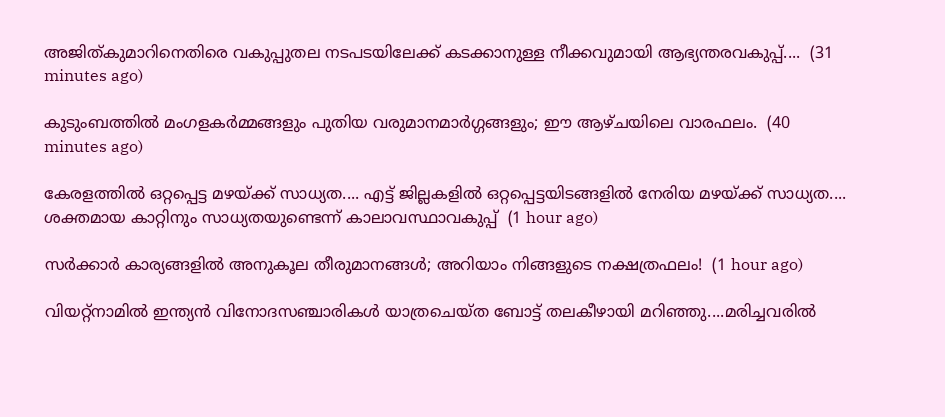അജിത്‌കുമാറിനെതിരെ വകുപ്പുതല നടപടയിലേക്ക് കടക്കാനുള്ള നീക്കവുമായി ആഭ്യന്തരവകുപ്പ്....  (31 minutes ago)

കുടുംബത്തിൽ മംഗളകർമ്മങ്ങളും പുതിയ വരുമാനമാർഗ്ഗങ്ങളും; ഈ ആഴ്ചയിലെ വാരഫലം.  (40 minutes ago)

കേരളത്തിൽ ഒറ്റപ്പെട്ട മഴയ്ക്ക് സാധ്യത.... എട്ട് ജില്ലകളിൽ ഒറ്റപ്പെട്ടയിടങ്ങളിൽ നേരിയ മഴയ്ക്ക് സാധ്യത.... ശക്തമായ കാറ്റിനും സാധ്യതയുണ്ടെന്ന് കാലാവസ്ഥാവകുപ്പ്  (1 hour ago)

സർക്കാർ കാര്യങ്ങളിൽ അനുകൂല തീരുമാനങ്ങൾ; അറിയാം നിങ്ങളുടെ നക്ഷത്രഫലം!  (1 hour ago)

വിയറ്റ്‌നാമിൽ ഇന്ത്യൻ വിനോദസഞ്ചാരികൾ യാത്രചെയ്ത ബോട്ട് തലകീഴായി മറിഞ്ഞു....മരിച്ചവരിൽ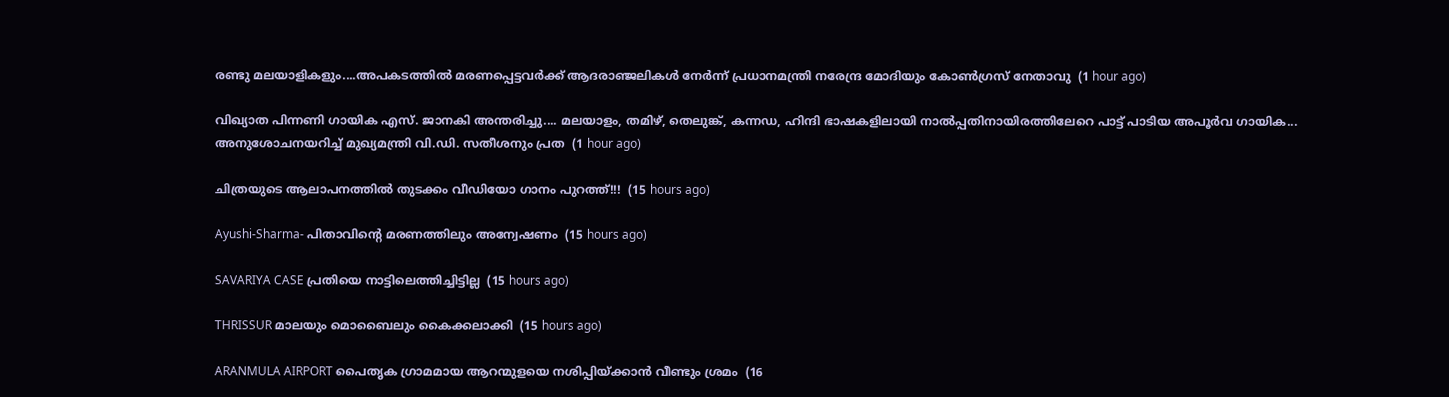രണ്ടു മലയാളികളും....അപകടത്തിൽ മരണപ്പെട്ടവർക്ക് ആദരാഞ്ജലികൾ നേർന്ന് പ്രധാനമന്ത്രി നരേന്ദ്ര മോദിയും കോൺഗ്രസ് നേതാവു  (1 hour ago)

വിഖ്യാത പിന്നണി ഗായിക എസ്. ജാനകി അന്തരിച്ചു.... മലയാളം, തമിഴ്, തെലുങ്ക്, കന്നഡ, ഹിന്ദി ഭാഷകളിലായി നാല്‍പ്പതിനായിരത്തിലേറെ പാ‌ട്ട് പാടിയ അപൂർവ ഗായിക... അനുശോചനയറിച്ച് മുഖ്യമന്ത്രി വി.ഡി. സതീശനും പ്രത  (1 hour ago)

ചിത്രയുടെ ആലാപനത്തിൽ തുടക്കം വീഡിയോ ഗാനം പുറത്ത്!!!  (15 hours ago)

Ayushi-Sharma- പിതാവിന്റെ മരണത്തിലും അന്വേഷണം  (15 hours ago)

SAVARIYA CASE പ്രതിയെ നാട്ടിലെത്തിച്ചിട്ടില്ല  (15 hours ago)

THRISSUR മാലയും മൊബൈലും കൈക്കലാക്കി  (15 hours ago)

ARANMULA AIRPORT പൈതൃക ഗ്രാമമായ ആറന്മുളയെ നശിപ്പിയ്ക്കാൻ വീണ്ടും ശ്രമം  (16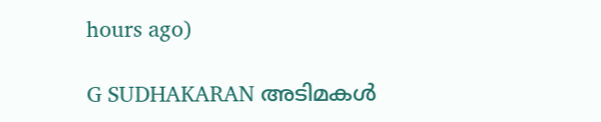hours ago)

G SUDHAKARAN അടിമകൾ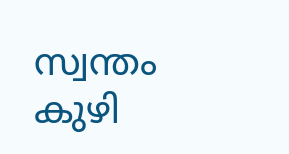സ്വന്തം കുഴി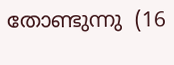തോണ്ടുന്നു  (16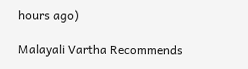hours ago)

Malayali Vartha Recommends